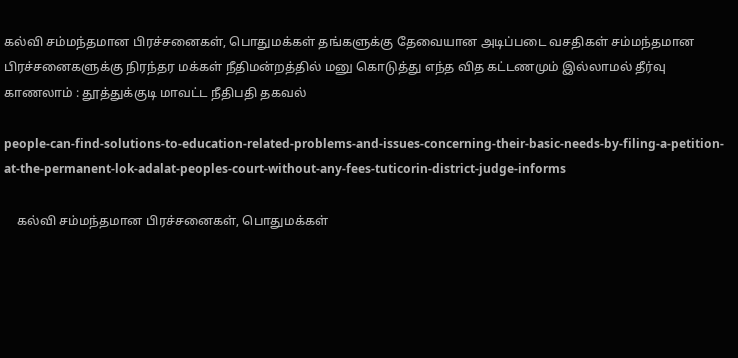கல்வி சம்மந்தமான பிரச்சனைகள், பொதுமக்கள் தங்களுக்கு தேவையான அடிப்படை வசதிகள் சம்மந்தமான பிரச்சனைகளுக்கு நிரந்தர மக்கள் நீதிமன்றத்தில் மனு கொடுத்து எந்த வித கட்டணமும் இல்லாமல் தீர்வு காணலாம் : தூத்துக்குடி மாவட்ட நீதிபதி தகவல்

people-can-find-solutions-to-education-related-problems-and-issues-concerning-their-basic-needs-by-filing-a-petition-at-the-permanent-lok-adalat-peoples-court-without-any-fees-tuticorin-district-judge-informs

    கல்வி சம்மந்தமான பிரச்சனைகள், பொதுமக்கள்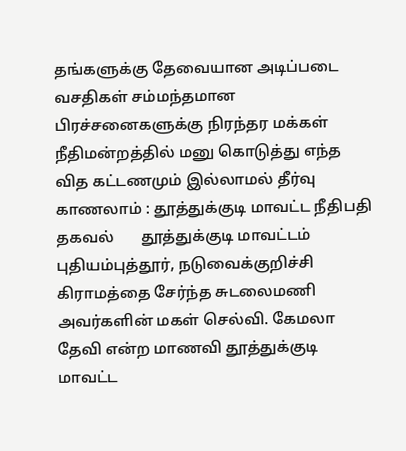தங்களுக்கு தேவையான அடிப்படை வசதிகள் சம்மந்தமான பிரச்சனைகளுக்கு நிரந்தர மக்கள் நீதிமன்றத்தில் மனு கொடுத்து எந்த வித கட்டணமும் இல்லாமல் தீர்வு காணலாம் : தூத்துக்குடி மாவட்ட நீதிபதி தகவல்       தூத்துக்குடி மாவட்டம் புதியம்புத்தூர், நடுவைக்குறிச்சி கிராமத்தை சேர்ந்த சுடலைமணி அவர்களின் மகள் செல்வி. கேமலா தேவி என்ற மாணவி தூத்துக்குடி மாவட்ட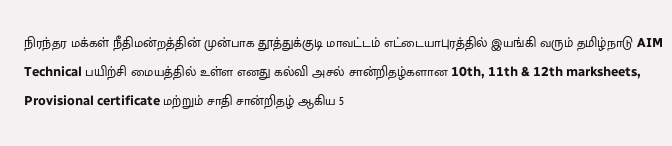நிரந்தர மக்கள் நீதிமன்றத்தின் முன்பாக தூத்துக்குடி மாவட்டம் எட்டையாபுரத்தில் இயங்கி வரும் தமிழ்நாடு AIM Technical பயிற்சி மையத்தில் உள்ள எனது கல்வி அசல் சான்றிதழ்களான 10th, 11th & 12th marksheets,  Provisional certificate மற்றும் சாதி சான்றிதழ் ஆகிய 5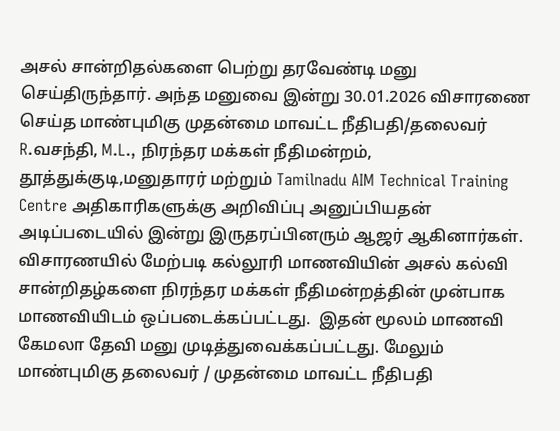அசல் சான்றிதல்களை பெற்று தரவேண்டி மனு செய்திருந்தார். அந்த மனுவை இன்று 30.01.2026 விசாரணை செய்த மாண்புமிகு முதன்மை மாவட்ட நீதிபதி/தலைவர்  R.வசந்தி, M.L., நிரந்தர மக்கள் நீதிமன்றம், தூத்துக்குடி,மனுதாரர் மற்றும் Tamilnadu AIM Technical Training Centre அதிகாரிகளுக்கு அறிவிப்பு அனுப்பியதன் அடிப்படையில் இன்று இருதரப்பினரும் ஆஜர் ஆகினார்கள். விசாரணயில் மேற்படி கல்லூரி மாணவியின் அசல் கல்வி சான்றிதழ்களை நிரந்தர மக்கள் நீதிமன்றத்தின் முன்பாக மாணவியிடம் ஒப்படைக்கப்பட்டது.  இதன் மூலம் மாணவி கேமலா தேவி மனு முடித்துவைக்கப்பட்டது. மேலும் மாண்புமிகு தலைவர் / முதன்மை மாவட்ட நீதிபதி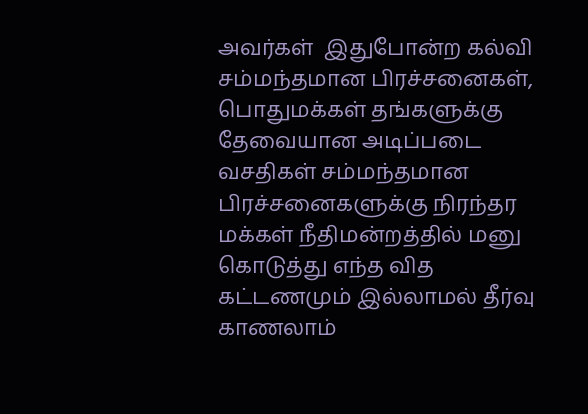அவர்கள்  இதுபோன்ற கல்வி சம்மந்தமான பிரச்சனைகள், பொதுமக்கள் தங்களுக்கு தேவையான அடிப்படை வசதிகள் சம்மந்தமான பிரச்சனைகளுக்கு நிரந்தர மக்கள் நீதிமன்றத்தில் மனு கொடுத்து எந்த வித கட்டணமும் இல்லாமல் தீர்வு காணலாம்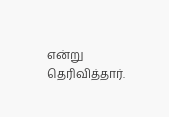என்று தெரிவித்தார்.